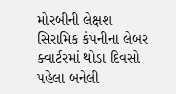મોરબીની લેક્ષશ સિરામિક કંપનીના લેબર ક્વાર્ટરમાં થોડા દિવસો પહેલા બનેલી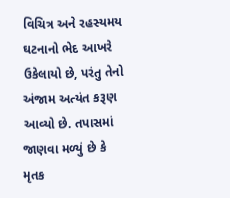વિચિત્ર અને રહસ્યમય ઘટનાનો ભેદ આખરે ઉકેલાયો છે, પરંતુ તેનો અંજામ અત્યંત કરૂણ આવ્યો છે. તપાસમાં જાણવા મળ્યું છે કે મૃતક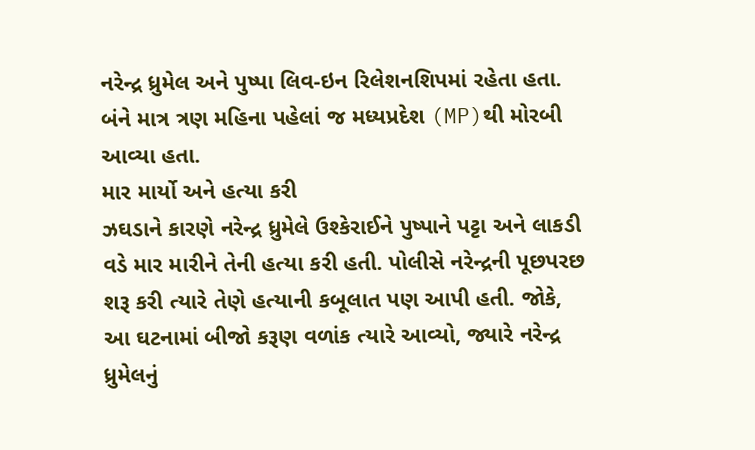નરેન્દ્ર ધ્રુમેલ અને પુષ્પા લિવ-ઇન રિલેશનશિપમાં રહેતા હતા. બંને માત્ર ત્રણ મહિના પહેલાં જ મધ્યપ્રદેશ (MP)થી મોરબી આવ્યા હતા.
માર માર્યો અને હત્યા કરી
ઝઘડાને કારણે નરેન્દ્ર ધ્રુમેલે ઉશ્કેરાઈને પુષ્પાને પટ્ટા અને લાકડી વડે માર મારીને તેની હત્યા કરી હતી. પોલીસે નરેન્દ્રની પૂછપરછ શરૂ કરી ત્યારે તેણે હત્યાની કબૂલાત પણ આપી હતી. જોકે, આ ઘટનામાં બીજો કરૂણ વળાંક ત્યારે આવ્યો, જ્યારે નરેન્દ્ર ધ્રુમેલનું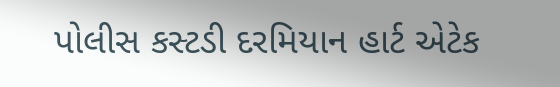પોલીસ કસ્ટડી દરમિયાન હાર્ટ એટેક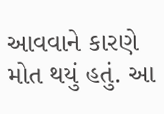આવવાને કારણે મોત થયું હતું. આ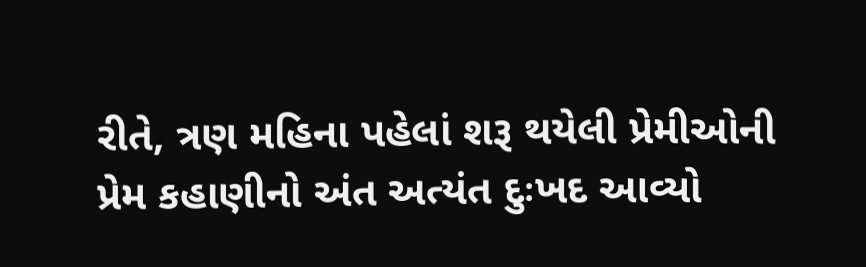રીતે, ત્રણ મહિના પહેલાં શરૂ થયેલી પ્રેમીઓની પ્રેમ કહાણીનો અંત અત્યંત દુઃખદ આવ્યો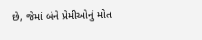છે, જેમાં બંને પ્રેમીઓનું મોત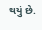થયું છે.